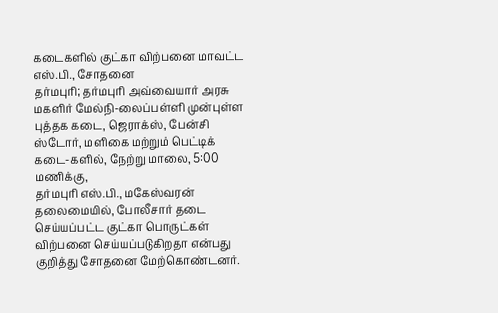கடைகளில் குட்கா விற்பனை மாவட்ட எஸ்.பி., சோதனை
தர்மபுரி; தர்மபுரி அவ்வையார் அரசு மகளிர் மேல்நி-லைப்பள்ளி முன்புள்ள புத்தக கடை, ஜெராக்ஸ், பேன்சி ஸ்டோர், மளிகை மற்றும் பெட்டிக் கடை-களில், நேற்று மாலை, 5:00 மணிக்கு,
தர்மபுரி எஸ்.பி., மகேஸ்வரன் தலைமையில், போலீசார் தடை செய்யப்பட்ட குட்கா பொருட்கள் விற்பனை செய்யப்படுகிறதா என்பது குறித்து சோதனை மேற்கொண்டனர்.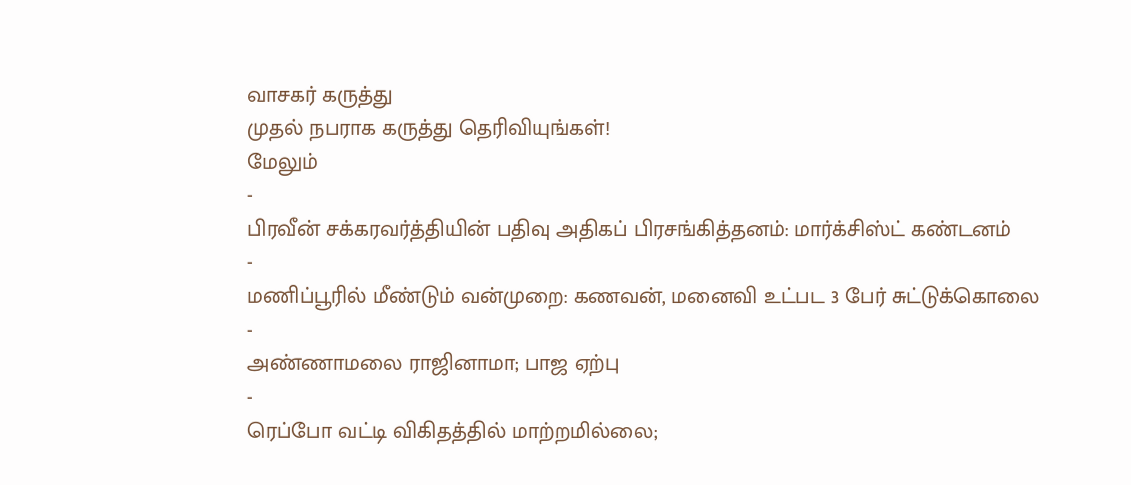வாசகர் கருத்து
முதல் நபராக கருத்து தெரிவியுங்கள்!
மேலும்
-
பிரவீன் சக்கரவர்த்தியின் பதிவு அதிகப் பிரசங்கித்தனம்: மார்க்சிஸ்ட் கண்டனம்
-
மணிப்பூரில் மீண்டும் வன்முறை: கணவன், மனைவி உட்பட 3 பேர் சுட்டுக்கொலை
-
அண்ணாமலை ராஜினாமா; பாஜ ஏற்பு
-
ரெப்போ வட்டி விகிதத்தில் மாற்றமில்லை;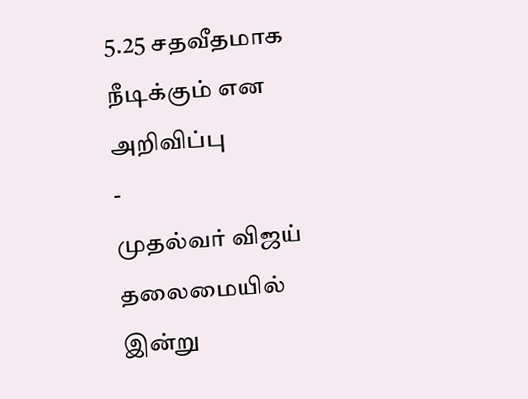5.25 சதவீதமாக நீடிக்கும் என அறிவிப்பு
-
முதல்வர் விஜய் தலைமையில் இன்று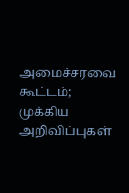அமைச்சரவை கூட்டம்; முக்கிய அறிவிப்புகள்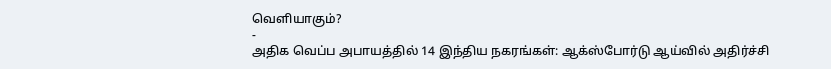வெளியாகும்?
-
அதிக வெப்ப அபாயத்தில் 14 இந்திய நகரங்கள்: ஆக்ஸ்போர்டு ஆய்வில் அதிர்ச்சி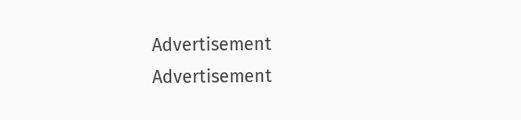Advertisement
Advertisement